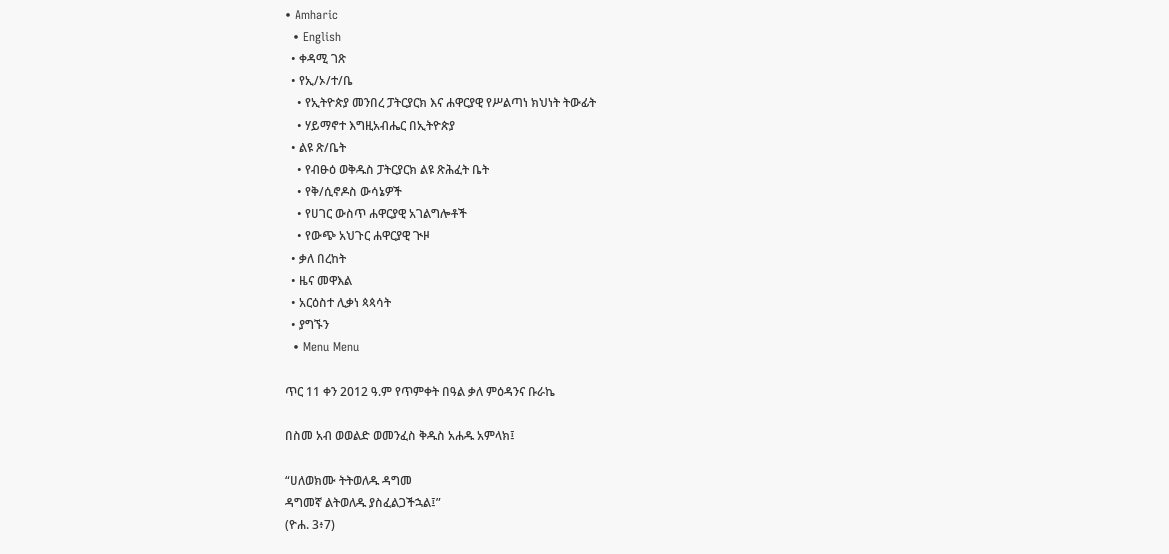• Amharic
  • English
  • ቀዳሚ ገጽ
  • የኢ/ኦ/ተ/ቤ
    • የኢትዮጵያ መንበረ ፓትርያርክ እና ሐዋርያዊ የሥልጣነ ክህነት ትውፊት
    • ሃይማኖተ እግዚአብሔር በኢትዮጵያ
  • ልዩ ጽ/ቤት
    • የብፁዕ ወቅዱስ ፓትርያርክ ልዩ ጽሕፈት ቤት
    • የቅ/ሲኖዶስ ውሳኔዎች
    • የሀገር ውስጥ ሐዋርያዊ አገልግሎቶች
    • የውጭ አህጉር ሐዋርያዊ ጒዞ
  • ቃለ በረከት
  • ዜና መዋእል
  • አርዕስተ ሊቃነ ጳጳሳት
  • ያግኙን
  • Menu Menu

ጥር 11 ቀን 2012 ዓ.ም የጥምቀት በዓል ቃለ ምዕዳንና ቡራኬ

በስመ አብ ወወልድ ወመንፈስ ቅዱስ አሐዱ አምላክ፤

“ሀለወክሙ ትትወለዱ ዳግመ
ዳግመኛ ልትወለዱ ያስፈልጋችኋል፤”
(ዮሐ. 3፥7)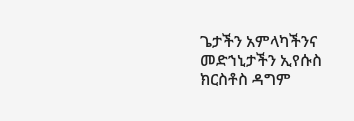ጌታችን አምላካችንና መድኀኒታችን ኢየሱስ ክርስቶስ ዳግም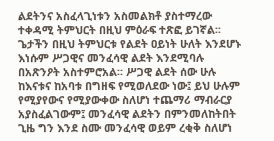ልደትንና አስፈላጊነቱን አስመልክቶ ያስተማረው ተቀዳሚ ትምህርት በዚህ ምዕራፍ ተጽፎ ይገኛል፡፡ ጌታችን በዚህ ትምህርቱ የልደት ዐይነት ሁለት እንደሆኑ እነሱም ሥጋዊና መንፈሳዊ ልደት እንደሚባሉ በአጽንዖት አስተምሮአል፡፡ ሥጋዊ ልደት ሰው ሁሉ ከእናቱና ከአባቱ በግዘፍ የሚወለደው ነው፤ ይህ ሁሉም የሚያየውና የሚያውቀው ስለሆነ ተጨማሪ ማብራርያ አያስፈልገውም፤ መንፈሳዊ ልደትን በምንመለከትበት ጊዜ ግን እንደ ስሙ መንፈሳዊ ወይም ረቂቅ ስለሆነ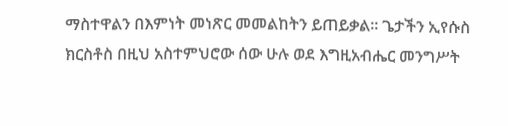ማስተዋልን በእምነት መነጽር መመልከትን ይጠይቃል፡፡ ጌታችን ኢየሱስ ክርስቶስ በዚህ አስተምህሮው ሰው ሁሉ ወደ እግዚአብሔር መንግሥት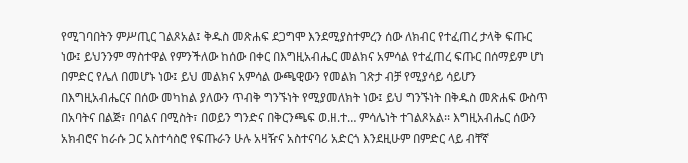የሚገባበትን ምሥጢር ገልጾአል፤ ቅዱስ መጽሐፍ ደጋግሞ እንደሚያስተምረን ሰው ለክብር የተፈጠረ ታላቅ ፍጡር ነው፤ ይህንንም ማስተዋል የምንችለው ከሰው በቀር በእግዚአብሔር መልክና አምሳል የተፈጠረ ፍጡር በሰማይም ሆነ በምድር የሌለ በመሆኑ ነው፤ ይህ መልክና አምሳል ውጫዊውን የመልክ ገጽታ ብቻ የሚያሳይ ሳይሆን በእግዚአብሔርና በሰው መካከል ያለውን ጥብቅ ግንኙነት የሚያመለክት ነው፤ ይህ ግንኙነት በቅዱስ መጽሐፍ ውስጥ በአባትና በልጅ፣ በባልና በሚስት፣ በወይን ግንድና በቅርንጫፍ ወ.ዘ.ተ… ምሳሌነት ተገልጾአል፡፡ እግዚአብሔር ሰውን አክብሮና ከራሱ ጋር አስተሳስሮ የፍጡራን ሁሉ አዛዥና አስተናባሪ አድርጎ እንደዚሁም በምድር ላይ ብቸኛ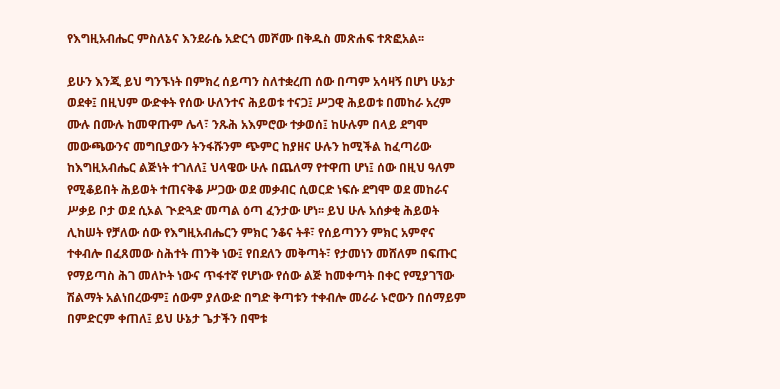የእግዚአብሔር ምስለኔና እንደራሴ አድርጎ መሾሙ በቅዱስ መጽሐፍ ተጽፎአል፡፡

ይሁን እንጂ ይህ ግንኙነት በምክረ ሰይጣን ስለተቋረጠ ሰው በጣም አሳዛኝ በሆነ ሁኔታ ወደቀ፤ በዚህም ውድቀት የሰው ሁለንተና ሕይወቱ ተናጋ፤ ሥጋዊ ሕይወቱ በመከራ አረም ሙሉ በሙሉ ከመዋጡም ሌላ፣ ንጹሕ አእምሮው ተቃወሰ፤ ከሁሉም በላይ ደግሞ መውጫውንና መግቢያውን ትንፋሹንም ጭምር ከያዘና ሁሉን ከሚችል ከፈጣሪው ከእግዚአብሔር ልጅነት ተገለለ፤ ህላዌው ሁሉ በጨለማ የተዋጠ ሆነ፤ ሰው በዚህ ዓለም የሚቆይበት ሕይወት ተጠናቅቆ ሥጋው ወደ መቃብር ሲወርድ ነፍሱ ደግሞ ወደ መከራና ሥቃይ ቦታ ወደ ሲኦል ጒድጓድ መጣል ዕጣ ፈንታው ሆነ፡፡ ይህ ሁሉ አሰቃቂ ሕይወት ሊከሠት የቻለው ሰው የእግዚአብሔርን ምክር ንቆና ትቶ፣ የሰይጣንን ምክር አምኖና ተቀብሎ በፈጸመው ስሕተት ጠንቅ ነው፤ የበደለን መቅጣት፣ የታመነን መሸለም በፍጡር የማይጣስ ሕገ መለኮት ነውና ጥፋተኛ የሆነው የሰው ልጅ ከመቀጣት በቀር የሚያገኘው ሽልማት አልነበረውም፤ ሰውም ያለውድ በግድ ቅጣቱን ተቀብሎ መራራ ኑሮውን በሰማይም በምድርም ቀጠለ፤ ይህ ሁኔታ ጌታችን በሞቱ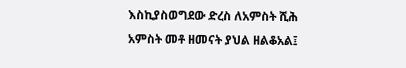እስኪያስወግደው ድረስ ለአምስት ሺሕ አምስት መቶ ዘመናት ያህል ዘልቆአል፤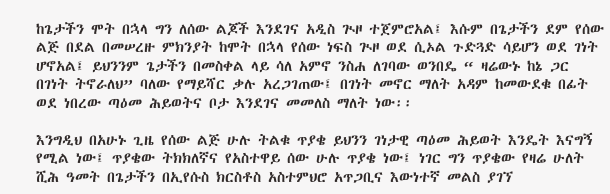ከጌታችን ሞት በኋላ ግን ለሰው ልጆች እንደገና አዲስ ጒዞ ተጀምሮአል፤ እሱም በጌታችን ደም የሰው ልጅ በደል በመሠረዙ ምክንያት ከሞት በኋላ የሰው ነፍስ ጒዞ ወደ ሲኦል ጉድጓድ ሳይሆን ወደ ገነት ሆኖአል፤ ይህንንም ጌታችን በመስቀል ላይ ሳለ አምኖ ንስሐ ለገባው ወንበዴ “ ዛሬውኑ ከኔ ጋር በገነት ትኖራለህ” ባለው የማይሻር ቃሉ አረጋገጠው፤ በገነት መኖር ማለት አዳም ከመውደቁ በፊት ወደ ነበረው ጣዕመ ሕይወትና ቦታ እንደገና መመለስ ማለት ነው፡፡

እንግዲህ በአሁኑ ጊዜ የሰው ልጅ ሁሉ ትልቁ ጥያቄ ይህንን ገነታዊ ጣዕመ ሕይወት እንዴት እናግኝ የሚል ነው፤ ጥያቄው ትክክለኛና የአስተዋይ ሰው ሁሉ ጥያቄ ነው፤ ነገር ግን ጥያቄው የዛሬ ሁለት ሺሕ ዓመት በጌታችን በኢየሱስ ክርስቶስ አስተምህሮ አጥጋቢና እውነተኛ መልስ ያገኘ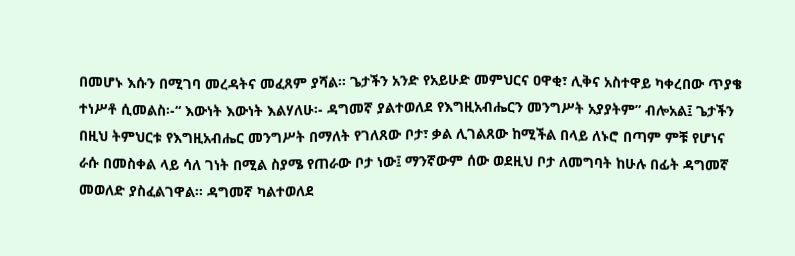በመሆኑ እሱን በሚገባ መረዳትና መፈጸም ያሻል፡፡ ጌታችን አንድ የአይሁድ መምህርና ዐዋቂ፣ ሊቅና አስተዋይ ካቀረበው ጥያቄ ተነሥቶ ሲመልስ፡-“ እውነት እውነት እልሃለሁ፡- ዳግመኛ ያልተወለደ የእግዚአብሔርን መንግሥት አያያትም” ብሎአል፤ ጌታችን በዚህ ትምህርቱ የእግዚአብሔር መንግሥት በማለት የገለጸው ቦታ፣ ቃል ሊገልጸው ከሚችል በላይ ለኑሮ በጣም ምቹ የሆነና ራሱ በመስቀል ላይ ሳለ ገነት በሚል ስያሜ የጠራው ቦታ ነው፤ ማንኛውም ሰው ወደዚህ ቦታ ለመግባት ከሁሉ በፊት ዳግመኛ መወለድ ያስፈልገዋል፡፡ ዳግመኛ ካልተወለደ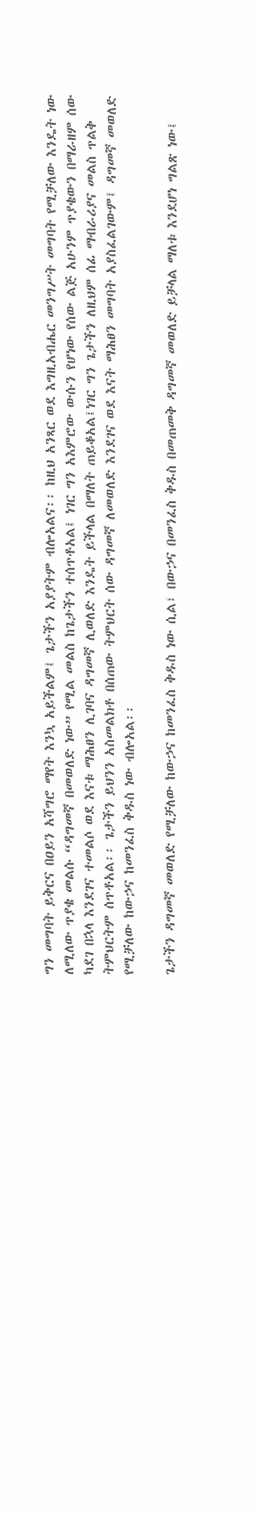ግን መግባት ይቅርና በዐይን አሻግሮ ማየት እንኳ አይችልም፤ ጌታችን አያያትም ብሎአልና፡፡ ከዚህ አንጻር ወደ እግዚአብሔር መንግሥት መግባት የሚቻለው እንዴት ነው ለሚለው ጥያቄ መልሱ “ዳግመኛ በመወለድ ነው” የሚል መልስ ከጌታችን ተሰጥቶአል፤ ነገር ግን አእምሮው ውሱን የሆነው የሰው ልጅ አሁንም ጥያቄውን በማራዘም ሰው ካደገ በኋላ እንደገና ተመልሶ ወደ እናቱ ማሕፀን ሊገባና ዳግመኛ ሊወለድ እንዴት ይችላል በማለት ጠይቆአል፤ነገር ግን ጌታችን ለዚህም ሰፊ ማብራሪያና መልስ ጥልቅ ትምህርትም ሰጥቶአል፡፡ ጌታችን ይህንን አስመልክቶ በሰጠው ትምህርት ሰው ዳግመኛ ለመወለድ እንደገና ወደ እናት ማሕፀን መግባት አያስፈልገውም፤ ዳግመኛ መወለድ የሚቻለው ከውኃና ከመንፈስ ቅዱስ ነው ብሎአል፡፡

ጌታችን ዳግመኛ መወለድ የሚቻለው ከውኃና ከመንፈስ ቅዱስ ነው ሲል፣ በውኃና በመንፈስ ቅዱስ በመጠመቅ ዳግመኛ መወለድ ይቻላል ማለቱ እንደሆነ ግልጽ ነው፤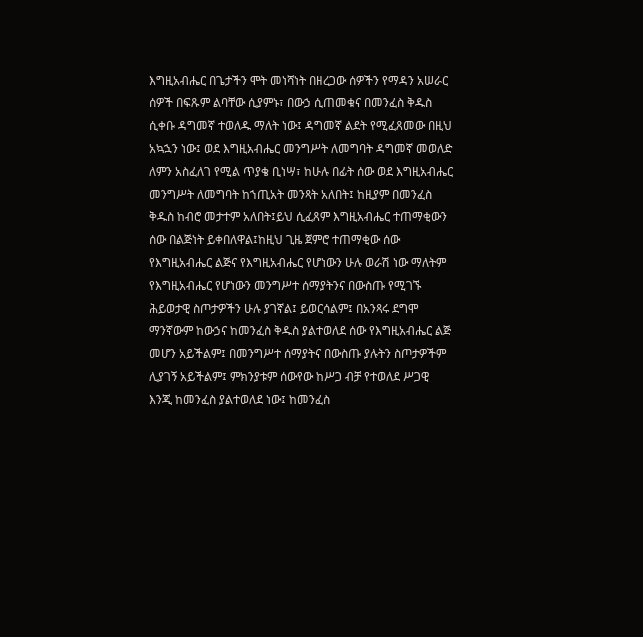እግዚአብሔር በጌታችን ሞት መነሻነት በዘረጋው ሰዎችን የማዳን አሠራር ሰዎች በፍጹም ልባቸው ሲያምኑ፣ በውኃ ሲጠመቁና በመንፈስ ቅዱስ ሲቀቡ ዳግመኛ ተወለዱ ማለት ነው፤ ዳግመኛ ልደት የሚፈጸመው በዚህ አኳኋን ነው፤ ወደ እግዚአብሔር መንግሥት ለመግባት ዳግመኛ መወለድ ለምን አስፈለገ የሚል ጥያቄ ቢነሣ፣ ከሁሉ በፊት ሰው ወደ እግዚአብሔር መንግሥት ለመግባት ከኀጢአት መንጻት አለበት፤ ከዚያም በመንፈስ ቅዱስ ከብሮ መታተም አለበት፤ይህ ሲፈጸም እግዚአብሔር ተጠማቂውን ሰው በልጅነት ይቀበለዋል፤ከዚህ ጊዜ ጀምሮ ተጠማቂው ሰው የእግዚአብሔር ልጅና የእግዚአብሔር የሆነውን ሁሉ ወራሽ ነው ማለትም የእግዚአብሔር የሆነውን መንግሥተ ሰማያትንና በውስጡ የሚገኙ ሕይወታዊ ስጦታዎችን ሁሉ ያገኛል፤ ይወርሳልም፤ በአንጻሩ ደግሞ ማንኛውም ከውኃና ከመንፈስ ቅዱስ ያልተወለደ ሰው የእግዚአብሔር ልጅ መሆን አይችልም፤ በመንግሥተ ሰማያትና በውስጡ ያሉትን ስጦታዎችም ሊያገኝ አይችልም፤ ምክንያቱም ሰውየው ከሥጋ ብቻ የተወለደ ሥጋዊ እንጂ ከመንፈስ ያልተወለደ ነው፤ ከመንፈስ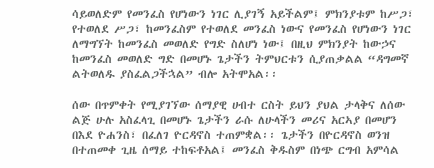ሳይወለድም የመንፈስ የሆነውን ነገር ሊያገኝ አይችልም፤ ምክንያቱም ከሥጋ፣ የተወለደ ሥጋ፣ ከመንፈስም የተወለደ መንፈስ ነውና የመንፈስ የሆነውን ነገር ለማግኘት ከመንፈስ መወለድ የግድ ስለሆነ ነው፤ በዚህ ምክንያት ከውኃና ከመንፈስ መወለድ ግድ በመሆኑ ጌታችን ትምህርቱን ሲያጠቃልል “ዳግመኛ ልትወለዱ ያስፈልጋችኋል” ብሎ አትሞአል፡፡

ሰው በጥምቀት የሚያገኘው ሰማያዊ ሀብተ ርስት ይህን ያህል ታላቅና ለሰው ልጅ ሁሉ አስፈላጊ በመሆኑ ጌታችን ራሱ ለሁላችን መሪና አርኣያ በመሆን በእደ ዮሐንስ፣ በፈለገ ዮርዳኖስ ተጠምቋል፡፡ ጌታችን በዮርዳኖስ ወንዝ በተጠመቀ ጊዜ ሰማይ ተከፍቶአል፤ መንፈስ ቅዱስም በነጭ ርግብ አምሳል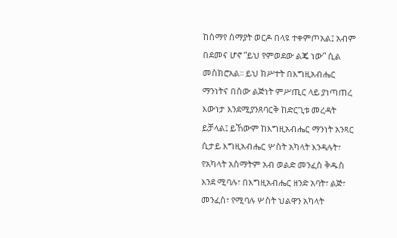ከሰማየ ሰማያት ወርዶ በላዩ ተቀምጦአል፤ አብም በደመና ሆኖ “ይህ የምወደው ልጄ ነው” ሲል መስክሮአል፡፡ ይህ ክሥተት በእግዚአብሔር ማንነትና በሰው ልጅነት ምሥጢር ላይ ያነጣጠረ እውነታ እንደሚያንጸባርቅ ከድርጊቱ መረዳት ይቻላል፤ ይኸውም ከእግዚአብሔር ማንነት አንጻር ሲታይ እግዚአብሔር ሦስት አካላት እንዳሉት፣ የአካላት አስማትም አብ ወልድ መንፈስ ቅዱስ እንደ ሚባሉ፣ በእግዚአብሔር ዘንድ አባት፣ ልጅ፣ መንፈስ፣ የሚባሉ ሦስት ህልዋን አካላት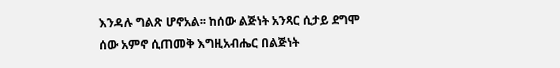እንዳሉ ግልጽ ሆኖአል፡፡ ከሰው ልጅነት አንጻር ሲታይ ደግሞ ሰው አምኖ ሲጠመቅ እግዚአብሔር በልጅነት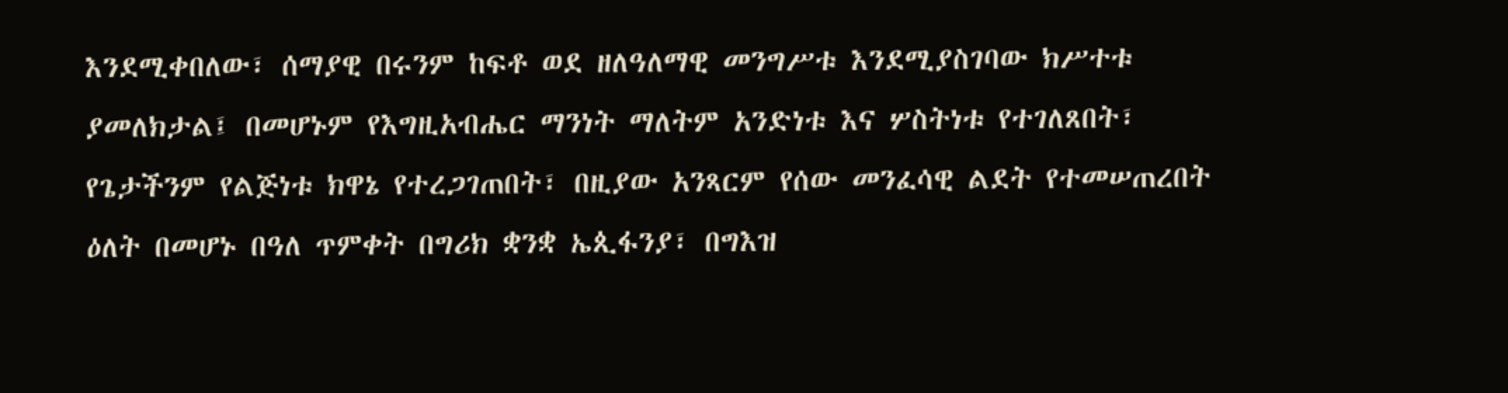እንደሚቀበለው፣ ሰማያዊ በሩንም ከፍቶ ወደ ዘለዓለማዊ መንግሥቱ እንደሚያስገባው ክሥተቱ ያመለክታል፤ በመሆኑም የእግዚአብሔር ማንነት ማለትም አንድነቱ እና ሦስትነቱ የተገለጸበት፣ የጌታችንም የልጅነቱ ክዋኔ የተረጋገጠበት፣ በዚያው አንጻርም የሰው መንፈሳዊ ልደት የተመሠጠረበት ዕለት በመሆኑ በዓለ ጥምቀት በግሪክ ቋንቋ ኤጲፋንያ፣ በግእዝ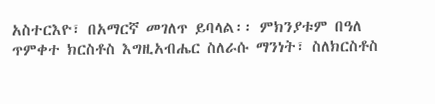አስተርእዮ፣ በአማርኛ መገለጥ ይባላል፡፡ ምክንያቱም በዓለ ጥምቀተ ክርስቶስ እግዚአብሔር ስለራሱ ማንነት፣ ስለክርስቶስ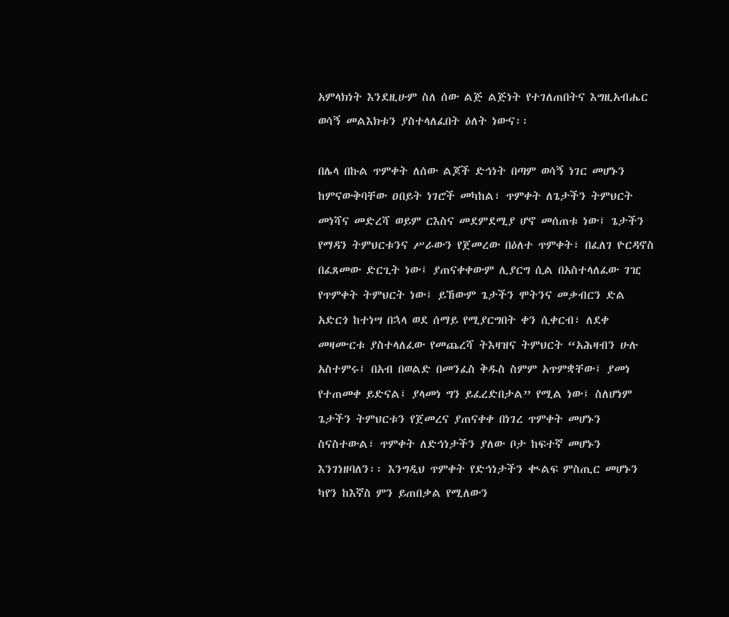አምላክነት እንደዚሁም ስለ ሰው ልጅ ልጅነት የተገለጠበትና እግዚአብሔር ወሳኝ መልእክቱን ያስተላለፈበት ዕለት ነውና፡፡

በሌላ በኩል ጥምቀት ለሰው ልጆች ድኅነት በጣም ወሳኝ ነገር መሆኑን ከምናውቅባቸው ዐበይት ነገሮች መካከል፣ ጥምቀት ለጌታችን ትምህርት መነሻና መድረሻ ወይም ርእስና መደምደሚያ ሆኖ መሰጠቱ ነው፤ ጌታችን የማዳን ትምህርቱንና ሥራውን የጀመረው በዕለተ ጥምቀት፣ በፈለገ ዮርዳኖስ በፈጸመው ድርጊት ነው፤ ያጠናቀቀውም ሊያርግ ሲል በአስተላለፈው ገዢ የጥምቀት ትምህርት ነው፤ ይኸውም ጌታችን ሞትንና መቃብርን ድል አድርጎ ከተነሣ በኋላ ወደ ሰማይ የሚያርግበት ቀን ሲቀርብ፣ ለደቀ መዛሙርቱ ያስተላለፈው የመጨረሻ ትእዛዝና ትምህርት “አሕዛብን ሁሉ አስተምሩ፤ በአብ በወልድ በመንፈስ ቅዱስ ስምም አጥምቋቸው፤ ያመነ የተጠመቀ ይድናል፤ ያላመነ ግን ይፈረድበታል” የሚል ነው፤ ስለሆነም ጌታችን ትምህርቱን የጀመረና ያጠናቀቀ በነገረ ጥምቀት መሆኑን ስናስተውል፣ ጥምቀት ለድኅነታችን ያለው ቦታ ከፍተኛ መሆኑን እንገነዘባለን፡፡ እንግዲህ ጥምቀት የድኅነታችን ቊልፍ ምስጢር መሆኑን ካየን ከእኛስ ምን ይጠበቃል የሚለውን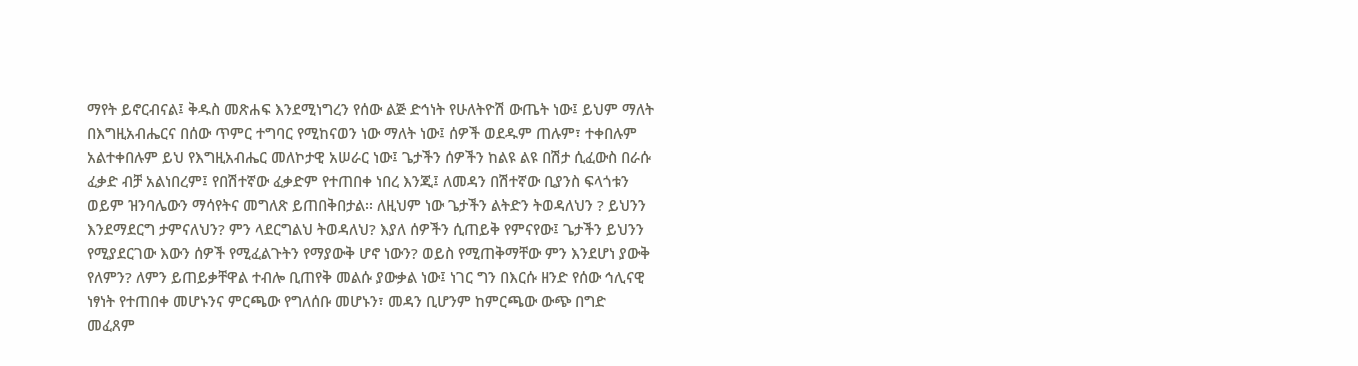ማየት ይኖርብናል፤ ቅዱስ መጽሐፍ እንደሚነግረን የሰው ልጅ ድኅነት የሁለትዮሽ ውጤት ነው፤ ይህም ማለት በእግዚአብሔርና በሰው ጥምር ተግባር የሚከናወን ነው ማለት ነው፤ ሰዎች ወደዱም ጠሉም፣ ተቀበሉም አልተቀበሉም ይህ የእግዚአብሔር መለኮታዊ አሠራር ነው፤ ጌታችን ሰዎችን ከልዩ ልዩ በሽታ ሲፈውስ በራሱ ፈቃድ ብቻ አልነበረም፤ የበሽተኛው ፈቃድም የተጠበቀ ነበረ እንጂ፤ ለመዳን በሽተኛው ቢያንስ ፍላጎቱን ወይም ዝንባሌውን ማሳየትና መግለጽ ይጠበቅበታል፡፡ ለዚህም ነው ጌታችን ልትድን ትወዳለህን ? ይህንን እንደማደርግ ታምናለህን? ምን ላደርግልህ ትወዳለህ? እያለ ሰዎችን ሲጠይቅ የምናየው፤ ጌታችን ይህንን የሚያደርገው እውን ሰዎች የሚፈልጉትን የማያውቅ ሆኖ ነውን? ወይስ የሚጠቅማቸው ምን እንደሆነ ያውቅ የለምን? ለምን ይጠይቃቸዋል ተብሎ ቢጠየቅ መልሱ ያውቃል ነው፤ ነገር ግን በእርሱ ዘንድ የሰው ኅሊናዊ ነፃነት የተጠበቀ መሆኑንና ምርጫው የግለሰቡ መሆኑን፣ መዳን ቢሆንም ከምርጫው ውጭ በግድ መፈጸም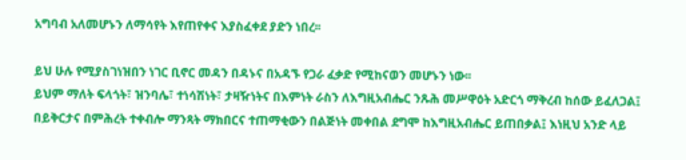አግባብ አለመሆኑን ለማሳየት እየጠየቀና እያስፈቀደ ያድን ነበረ፡፡

ይህ ሁሉ የሚያስገነዝበን ነገር ቢኖር መዳን በዳኑና በአዳኙ የጋራ ፈቃድ የሚከናወን መሆኑን ነው፡፡
ይህም ማለት ፍላጎት፣ ዝንባሌ፣ ተነሳሽነት፣ ታዛዥነትና በእምነት ራስን ለእግዚአብሔር ንጹሕ መሥዋዕት አድርጎ ማቅረብ ከሰው ይፈለጋል፤ በይቅርታና በምሕረት ተቀብሎ ማንጻት ማክበርና ተጠማቂውን በልጅነት መቀበል ደግሞ ከእግዚአብሔር ይጠበቃል፤ እነዚህ አንድ ላይ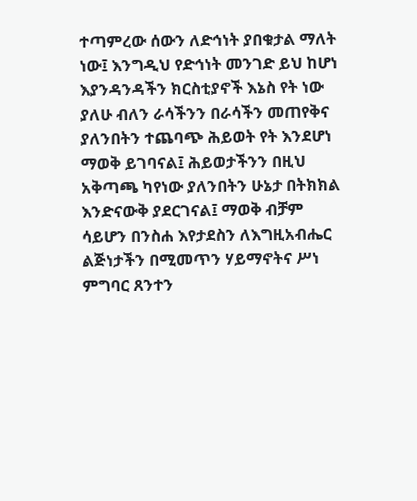ተጣምረው ሰውን ለድኅነት ያበቁታል ማለት ነው፤ እንግዲህ የድኅነት መንገድ ይህ ከሆነ እያንዳንዳችን ክርስቲያኖች እኔስ የት ነው ያለሁ ብለን ራሳችንን በራሳችን መጠየቅና ያለንበትን ተጨባጭ ሕይወት የት እንደሆነ ማወቅ ይገባናል፤ ሕይወታችንን በዚህ አቅጣጫ ካየነው ያለንበትን ሁኔታ በትክክል እንድናውቅ ያደርገናል፤ ማወቅ ብቻም ሳይሆን በንስሐ እየታደስን ለእግዚአብሔር ልጅነታችን በሚመጥን ሃይማኖትና ሥነ ምግባር ጸንተን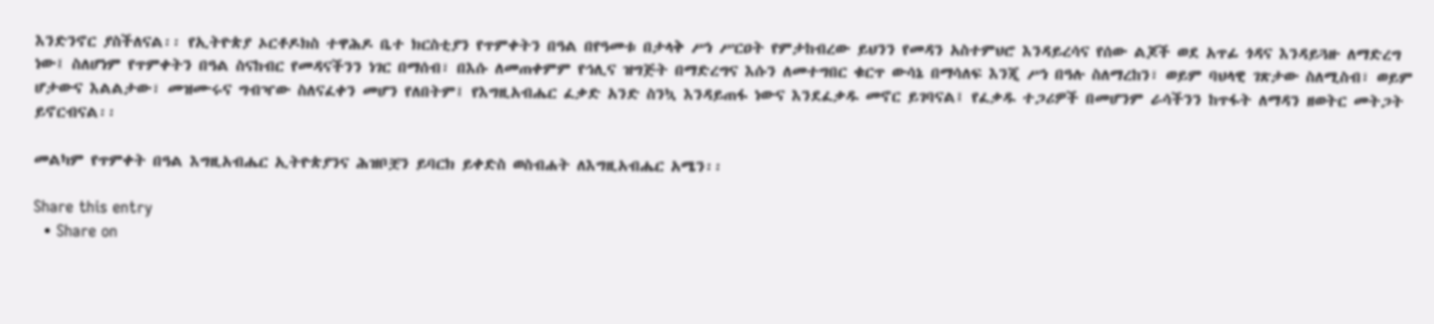እንድንኖር ያስችለናል፡፡ የኢትዮጵያ ኦርቶዶክስ ተዋሕዶ ቤተ ክርስቲያን የጥምቀትን በዓል በየዓመቱ በታላቅ ሥነ ሥርዐት የምታከብረው ይህንን የመዳን አስተምህሮ እንዳይረሳና የሰው ልጆች ወደ አጥፊ ጎዳና እንዳይጓዙ ለማድረግ ነው፤ ስለሆነም የጥምቀትን በዓል ስናከብር የመዳናችንን ነገር በማሰብ፣ በእሱ ለመጠቀምም የኅሊና ዝግጅት በማድረግና እሱን ለመተግበር ቁርጥ ውሳኔ በማሳለፍ እንጂ ሥነ በዓሉ ስለማረከን፣ ወይም ባህላዊ ገጽታው ስለሚስብ፣ ወይም ሆታውና እልልታው፣ መዝሙሩና ግብዣው ስለናፈቀን መሆን የለበትም፤ የእግዚአብሔር ፈቃድ አንድ ስንኳ እንዳይጠፋ ነውና እንደፈቃዱ መኖር ይገባናል፤ የፈቃዱ ተጋሪዎች በመሆንም ራሳችንን ከጥፋት ለማዳን ዘወትር መትጋት ይኖርብናል፡፡

መልካም የጥምቀት በዓል እግዚአብሔር ኢትዮጵያንና ሕዝቦቿን ይባርክ ይቀድስ ወስብሐት ለእግዚአብሔር አሜን፡፡

Share this entry
  • Share on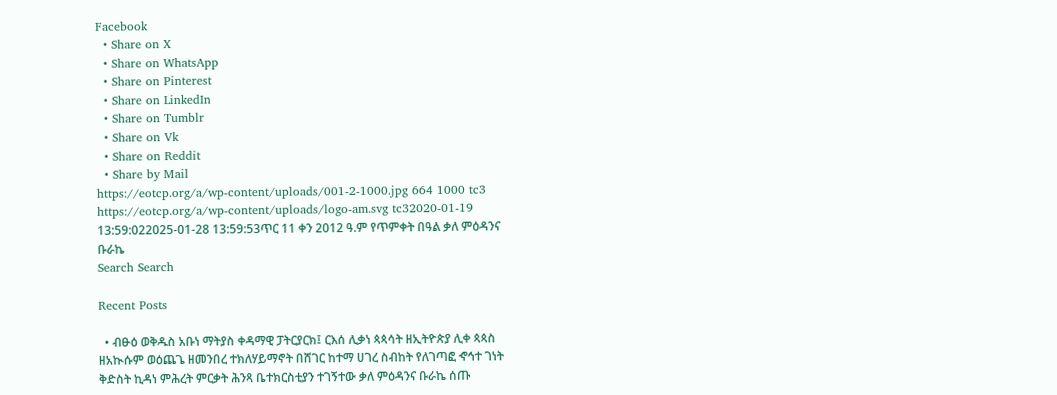Facebook
  • Share on X
  • Share on WhatsApp
  • Share on Pinterest
  • Share on LinkedIn
  • Share on Tumblr
  • Share on Vk
  • Share on Reddit
  • Share by Mail
https://eotcp.org/a/wp-content/uploads/001-2-1000.jpg 664 1000 tc3 https://eotcp.org/a/wp-content/uploads/logo-am.svg tc32020-01-19 13:59:022025-01-28 13:59:53ጥር 11 ቀን 2012 ዓ.ም የጥምቀት በዓል ቃለ ምዕዳንና ቡራኬ
Search Search

Recent Posts

  • ብፁዕ ወቅዱስ አቡነ ማትያስ ቀዳማዊ ፓትርያርክ፤ ርእሰ ሊቃነ ጳጳሳት ዘኢትዮጵያ ሊቀ ጳጳስ ዘአኲሱም ወዕጨጌ ዘመንበረ ተክለሃይማኖት በሸገር ከተማ ሀገረ ስብከት የለገጣፎ ኆኅተ ገነት ቅድስት ኪዳነ ምሕረት ምርቃት ሕንጻ ቤተክርስቲያን ተገኝተው ቃለ ምዕዳንና ቡራኬ ሰጡ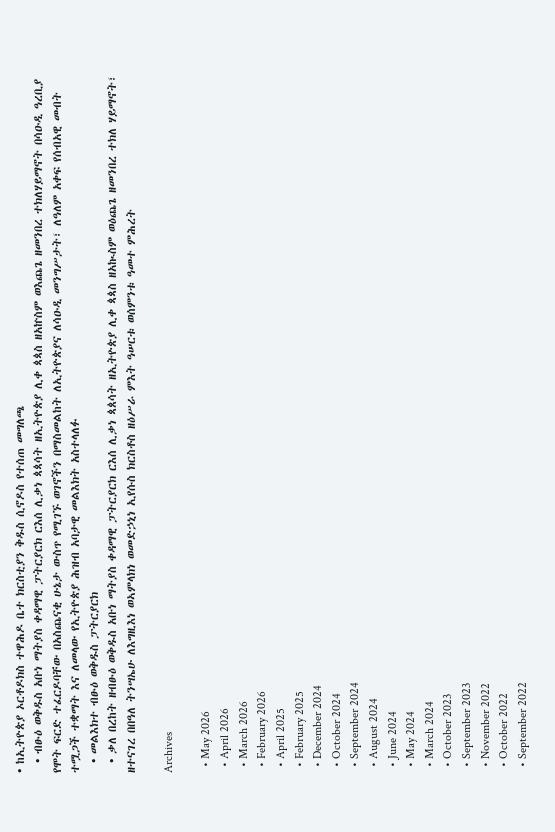• ከኢትዮጵያ ኦርቶዶክስ ተዋሕዶ ቤተ ክርስቲያን ቅዱስ ሲኖዶስ የተሰጠ መግለጫ
  • ብፁዕ ወቅዱስ አቡነ ማትያስ ቀዳማዊ ፓትርያርክ ርእሰ ሊቃነ ጳጳሳት ዘኢትዮጵያ ሊቀ ጳጳስ ዘአኵስም ወእጨጌ ዘመንበረ ተክለሃይማኖት በሳዑዲ ዓረቢያ የሞት ፍርድ ተፈርዶባቸው በአስጨናቂ ሁኔታ ውስጥ የሚገኙ ወገኖችን በማስመልከት ለኢትዮጵያና ለሳዑዲ መንግሥታት፣ ለዓለም አቀፍ የሰብአዊ መብት ተሟጋች ተቋማት እና ለመላው የኢትዮጵያ ሕዝብ አባታዊ መልእክት አስተላለፉ
  • መልእክተ ብፁዕ ወቅዱስ ፓትርያርክ
  • ቃለ በረከት ዘብፁዕ ወቅዱስ አቡነ ማትያስ ቀዳማዊ ፓትርያርክ ርእሰ ሊቃነ ጳጰሳት ዘኢትዮጵያ ሊቀ ጳጳስ ዘአኲስም ወዕጨጌ ዘመንበረ ተክለ ሃይማኖት፣ ዘተናገረ በበዓለ ትንሣኤሁ ለእግዚእነ ወኣምላክነ ወመድኃኒነ ኢየሱስ ክርስቶስ ዘዕሥራ ምእት ዓሠርቱ ወሰምንቱ ዓመተ ምሕረት

Archives

  • May 2026
  • April 2026
  • March 2026
  • February 2026
  • April 2025
  • February 2025
  • December 2024
  • October 2024
  • September 2024
  • August 2024
  • June 2024
  • May 2024
  • March 2024
  • October 2023
  • September 2023
  • November 2022
  • October 2022
  • September 2022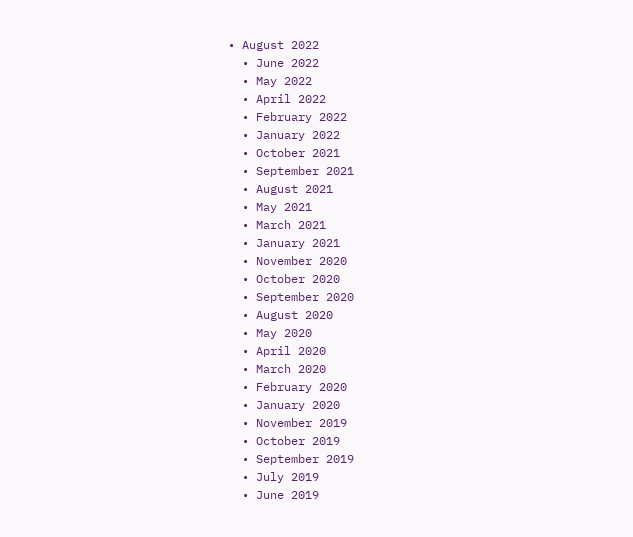• August 2022
  • June 2022
  • May 2022
  • April 2022
  • February 2022
  • January 2022
  • October 2021
  • September 2021
  • August 2021
  • May 2021
  • March 2021
  • January 2021
  • November 2020
  • October 2020
  • September 2020
  • August 2020
  • May 2020
  • April 2020
  • March 2020
  • February 2020
  • January 2020
  • November 2019
  • October 2019
  • September 2019
  • July 2019
  • June 2019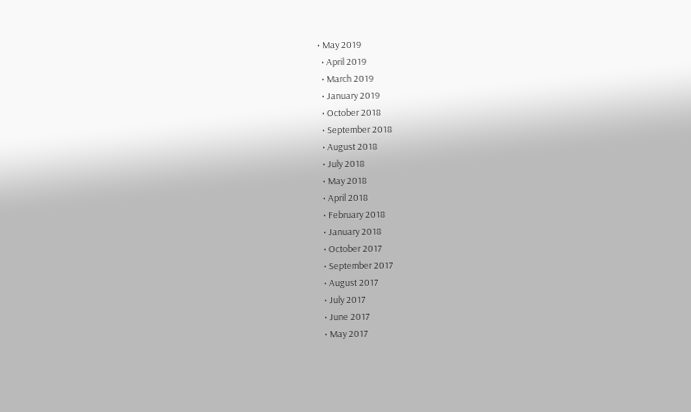• May 2019
  • April 2019
  • March 2019
  • January 2019
  • October 2018
  • September 2018
  • August 2018
  • July 2018
  • May 2018
  • April 2018
  • February 2018
  • January 2018
  • October 2017
  • September 2017
  • August 2017
  • July 2017
  • June 2017
  • May 2017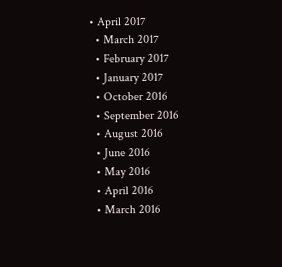• April 2017
  • March 2017
  • February 2017
  • January 2017
  • October 2016
  • September 2016
  • August 2016
  • June 2016
  • May 2016
  • April 2016
  • March 2016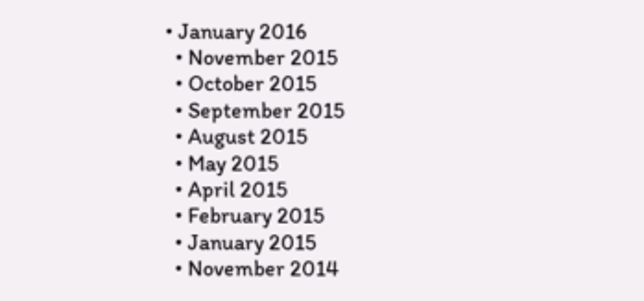• January 2016
  • November 2015
  • October 2015
  • September 2015
  • August 2015
  • May 2015
  • April 2015
  • February 2015
  • January 2015
  • November 2014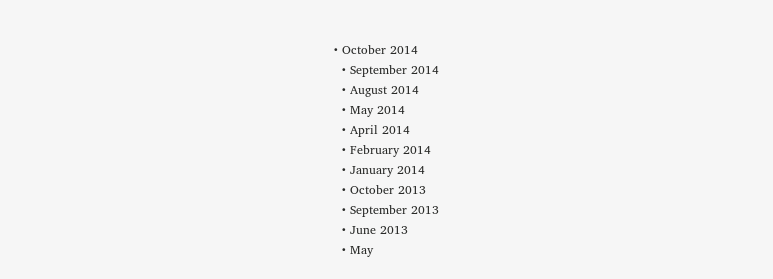• October 2014
  • September 2014
  • August 2014
  • May 2014
  • April 2014
  • February 2014
  • January 2014
  • October 2013
  • September 2013
  • June 2013
  • May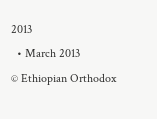2013
  • March 2013
© Ethiopian Orthodox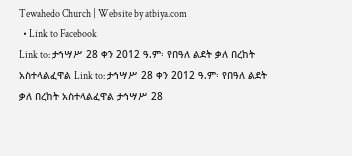Tewahedo Church | Website by atbiya.com
  • Link to Facebook
Link to: ታኅሣሥ 28 ቀን 2012 ዓ.ም፡ የበዓለ ልደት ቃለ በረከት አስተላልፈዋል Link to: ታኅሣሥ 28 ቀን 2012 ዓ.ም፡ የበዓለ ልደት ቃለ በረከት አስተላልፈዋል ታኅሣሥ 28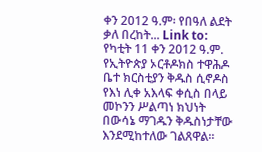ቀን 2012 ዓ.ም፡ የበዓለ ልደት ቃለ በረከት... Link to: የካቲት 11 ቀን 2012 ዓ.ም. የኢትዮጵያ ኦርቶዶክስ ተዋሕዶ ቤተ ክርስቲያን ቅዱስ ሲኖዶስ የእነ ሊቀ አእላፍ ቀሲስ በላይ መኮንን ሥልጣነ ክህነት በውሳኔ ማገዱን ቅዱስነታቸው እንደሚከተለው ገልጸዋል፡፡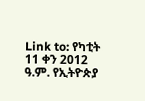Link to: የካቲት 11 ቀን 2012 ዓ.ም. የኢትዮጵያ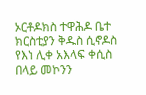ኦርቶዶክስ ተዋሕዶ ቤተ ክርስቲያን ቅዱስ ሲኖዶስ የእነ ሊቀ አእላፍ ቀሲስ በላይ መኮንን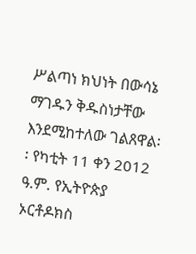ሥልጣነ ክህነት በውሳኔ ማገዱን ቅዱስነታቸው እንደሚከተለው ገልጸዋል፡፡ የካቲት 11 ቀን 2012 ዓ.ም. የኢትዮጵያ ኦርቶዶክስ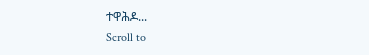ተዋሕዶ...
Scroll to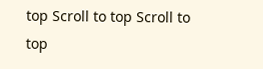top Scroll to top Scroll to top